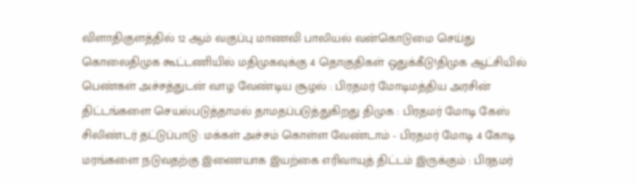விளாதிகுளத்தில் 12 ஆம் வகுப்பு மாணவி பாலியல் வன்கொடுமை செய்து கொலைதிமுக கூட்டணியில் மதிமுகவுக்கு 4 தொகுதிகள் ஒதுக்கீடு!திமுக ஆட்சியில் பெண்கள் அச்சத்துடன் வாழ வேண்டிய சூழல் : பிரதமர் மோடிமத்திய அரசின் திட்டங்களை செயல்படுத்தாமல் தாமதப்படுத்துகிறது திமுக : பிரதமர் மோடி கேஸ் சிலிண்டர் தட்டுப்பாடு: மக்கள் அச்சம் கொள்ள வேண்டாம் - பிரதமர் மோடி 4 கோடி மரங்களை நடுவதற்கு இணையாக இயற்கை எரிவாயுத் திட்டம் இருக்கும் : பிரதமர்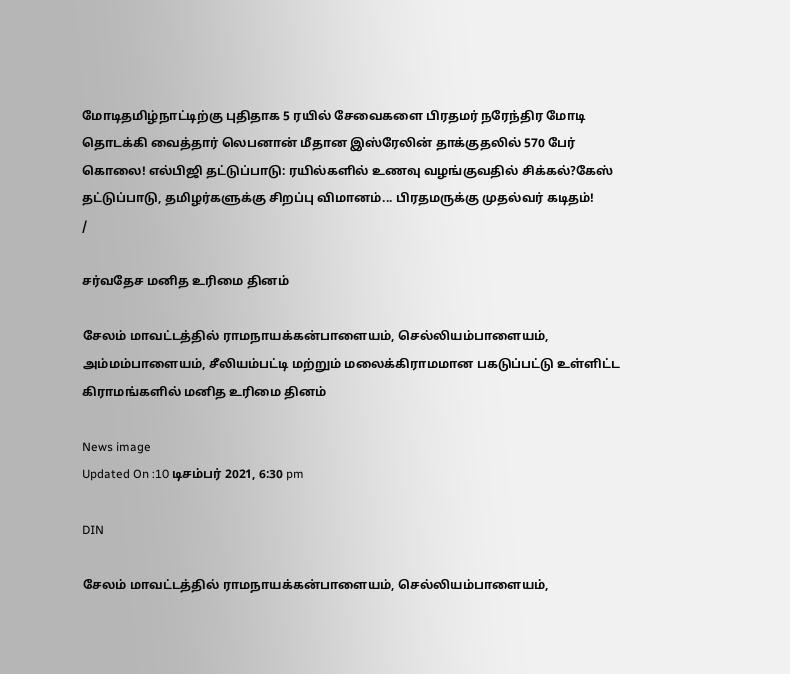மோடிதமிழ்நாட்டிற்கு புதிதாக 5 ரயில் சேவைகளை பிரதமர் நரேந்திர மோடி தொடக்கி வைத்தார் லெபனான் மீதான இஸ்ரேலின் தாக்குதலில் 570 பேர் கொலை! எல்பிஜி தட்டுப்பாடு: ரயில்களில் உணவு வழங்குவதில் சிக்கல்?கேஸ் தட்டுப்பாடு, தமிழர்களுக்கு சிறப்பு விமானம்... பிரதமருக்கு முதல்வர் கடிதம்!
/

சர்வதேச மனித உரிமை தினம்

சேலம் மாவட்டத்தில் ராமநாயக்கன்பாளையம், செல்லியம்பாளையம், அம்மம்பாளையம், சீலியம்பட்டி மற்றும் மலைக்கிராமமான பகடுப்பட்டு உள்ளிட்ட கிராமங்களில் மனித உரிமை தினம்

News image
Updated On :10 டிசம்பர் 2021, 6:30 pm

DIN

சேலம் மாவட்டத்தில் ராமநாயக்கன்பாளையம், செல்லியம்பாளையம்,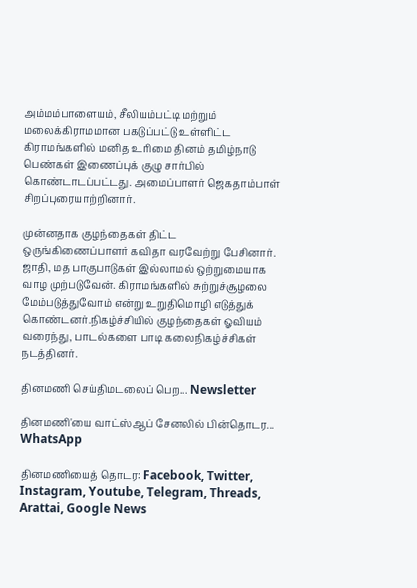அம்மம்பாளையம், சீலியம்பட்டி மற்றும் மலைக்கிராமமான பகடுப்பட்டு உள்ளிட்ட கிராமங்களில் மனித உரிமை தினம் தமிழ்நாடு பெண்கள் இணைப்புக் குழு சார்பில் கொண்டாடப்பட்டது. அமைப்பாளர் ஜெகதாம்பாள் சிறப்புரையாற்றினார்.

முன்னதாக குழந்தைகள் திட்ட ஒருங்கிணைப்பாளர் கவிதா வரவேற்று பேசினார். ஜாதி, மத பாகுபாடுகள் இல்லாமல் ஒற்றுமையாக வாழ முற்படுவேன். கிராமங்களில் சுற்றுச்சூழலை மேம்படுத்துவோம் என்று உறுதிமொழி எடுத்துக் கொண்டனர்.நிகழ்ச்சியில் குழந்தைகள் ஓவியம் வரைந்து, பாடல்களை பாடி கலைநிகழ்ச்சிகள் நடத்தினர்.

தினமணி செய்திமடலைப் பெற... Newsletter

தினமணி'யை வாட்ஸ்ஆப் சேனலில் பின்தொடர... WhatsApp

தினமணியைத் தொடர: Facebook, Twitter, Instagram, Youtube, Telegram, Threads, Arattai, Google News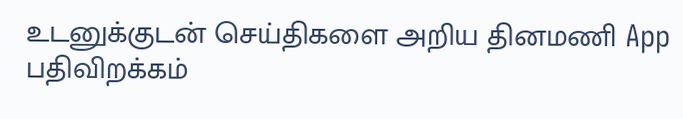உடனுக்குடன் செய்திகளை அறிய தினமணி App பதிவிறக்கம்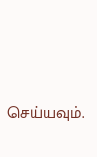செய்யவும்.